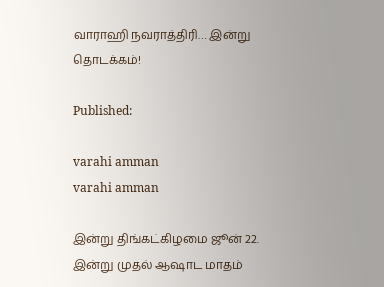வாராஹி நவராத்திரி… இன்று தொடக்கம்!

Published:

varahi amman
varahi amman

இன்று திங்கட்கிழமை ஜூன் 22. இன்று முதல் ஆஷாட மாதம்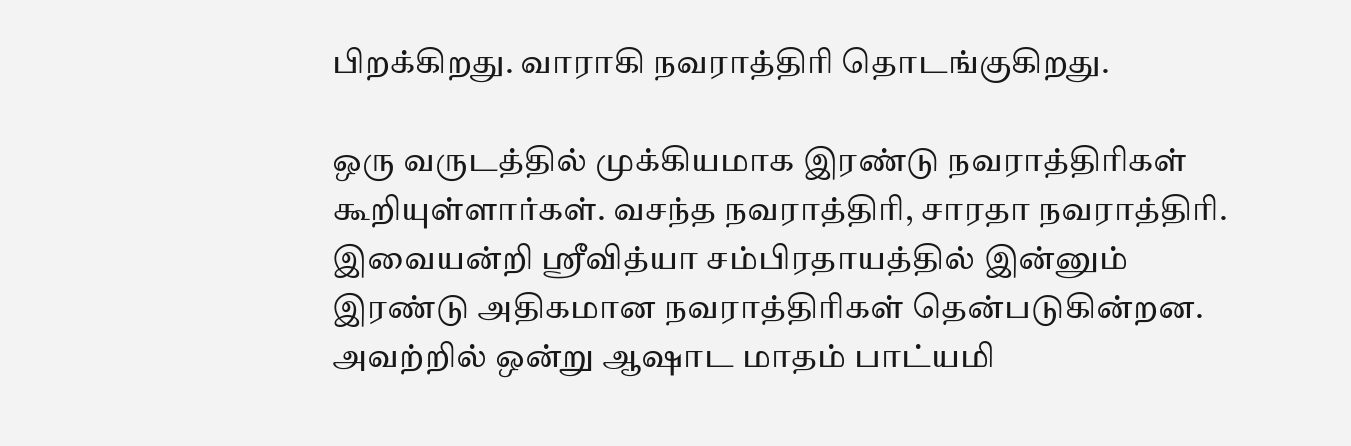பிறக்கிறது. வாராகி நவராத்திரி தொடங்குகிறது.

ஒரு வருடத்தில் முக்கியமாக இரண்டு நவராத்திரிகள் கூறியுள்ளார்கள். வசந்த நவராத்திரி, சாரதா நவராத்திரி. இவையன்றி ஸ்ரீவித்யா சம்பிரதாயத்தில் இன்னும் இரண்டு அதிகமான நவராத்திரிகள் தென்படுகின்றன. அவற்றில் ஒன்று ஆஷாட மாதம் பாட்யமி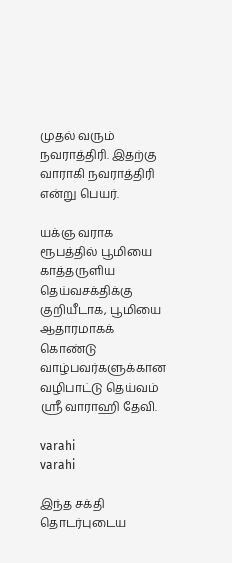முதல் வரும் நவராத்திரி. இதற்கு வாராகி நவராத்திரி என்று பெயர்.

யக்ஞ வராக ரூபத்தில் பூமியை காத்தருளிய தெய்வசக்திக்கு குறியீடாக, பூமியை ஆதாரமாகக் கொண்டு வாழ்பவர்களுக்கான வழிபாட்டு தெய்வம் ஸ்ரீ வாராஹி தேவி.

varahi
varahi

இந்த சக்தி தொடர்புடைய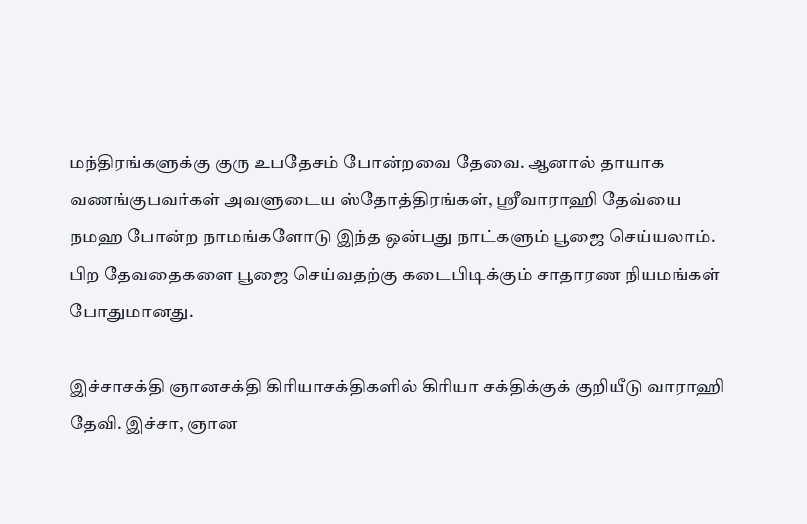மந்திரங்களுக்கு குரு உபதேசம் போன்றவை தேவை. ஆனால் தாயாக வணங்குபவர்கள் அவளுடைய ஸ்தோத்திரங்கள், ஸ்ரீவாராஹி தேவ்யை நமஹ போன்ற நாமங்களோடு இந்த ஒன்பது நாட்களும் பூஜை செய்யலாம்.
பிற தேவதைகளை பூஜை செய்வதற்கு கடைபிடிக்கும் சாதாரண நியமங்கள் போதுமானது.

இச்சாசக்தி ஞானசக்தி கிரியாசக்திகளில் கிரியா சக்திக்குக் குறியீடு வாராஹி தேவி. இச்சா, ஞான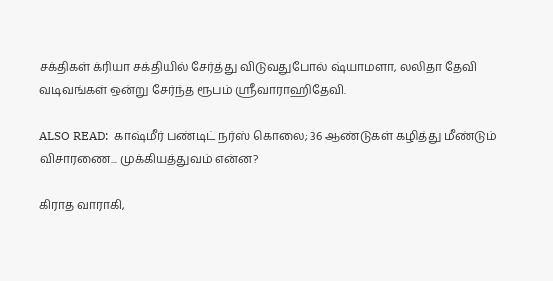சக்திகள் க்ரியா சக்தியில் சேர்த்து விடுவதுபோல் ஷ்யாமளா, லலிதா தேவி வடிவங்கள் ஒன்று சேர்ந்த ரூபம் ஶ்ரீவாராஹிதேவி.

ALSO READ:  காஷ்மீர் பண்டிட் நர்ஸ் கொலை; 36 ஆண்டுகள் கழித்து மீண்டும் விசாரணை... முக்கியத்துவம் என்ன?

கிராத வாராகி,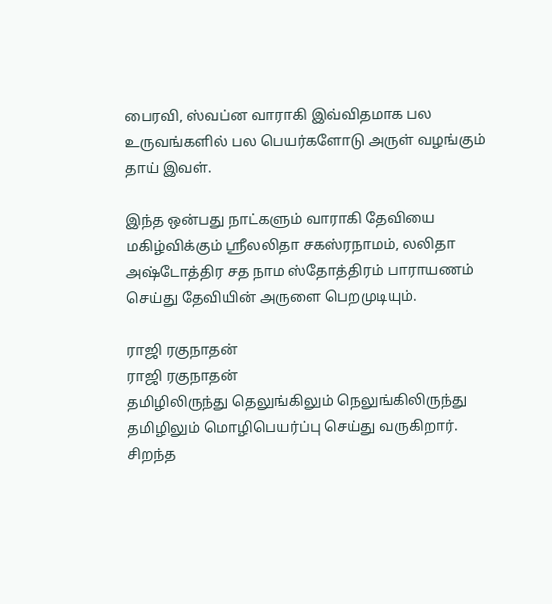பைரவி, ஸ்வப்ன வாராகி இவ்விதமாக பல உருவங்களில் பல பெயர்களோடு அருள் வழங்கும் தாய் இவள்.

இந்த ஒன்பது நாட்களும் வாராகி தேவியை மகிழ்விக்கும் ஸ்ரீலலிதா சகஸ்ரநாமம், லலிதா அஷ்டோத்திர சத நாம ஸ்தோத்திரம் பாராயணம் செய்து தேவியின் அருளை பெறமுடியும்.

ராஜி ரகுநாதன்
ராஜி ரகுநாதன்
தமிழிலிருந்து தெலுங்கிலும் நெலுங்கிலிருந்து தமிழிலும் மொழிபெயர்ப்பு செய்து வருகிறார். சிறந்த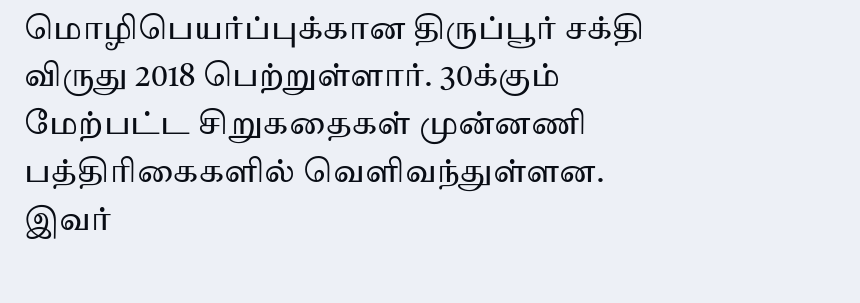மொழிபெயர்ப்புக்கான திருப்பூர் சக்தி விருது 2018 பெற்றுள்ளார். 30க்கும் மேற்பட்ட சிறுகதைகள் முன்னணி பத்திரிகைகளில் வெளிவந்துள்ளன. இவர்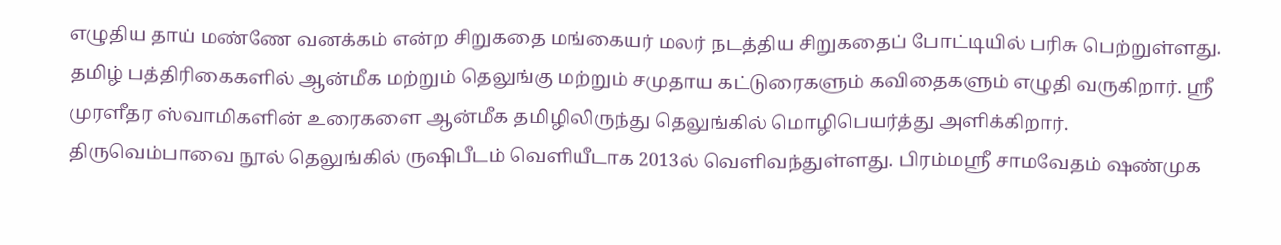எழுதிய தாய் மண்ணே வனக்கம் என்ற சிறுகதை மங்கையர் மலர் நடத்திய சிறுகதைப் போட்டியில் பரிசு பெற்றுள்ளது. தமிழ் பத்திரிகைகளில் ஆன்மீக மற்றும் தெலுங்கு மற்றும் சமுதாய கட்டுரைகளும் கவிதைகளும் எழுதி வருகிறார். ஸ்ரீ முரளீதர ஸ்வாமிகளின் உரைகளை ஆன்மீக தமிழிலிருந்து தெலுங்கில் மொழிபெயர்த்து அளிக்கிறார். திருவெம்பாவை நூல் தெலுங்கில் ருஷிபீடம் வெளியீடாக 2013ல் வெளிவந்துள்ளது. பிரம்மஸ்ரீ சாமவேதம் ஷண்முக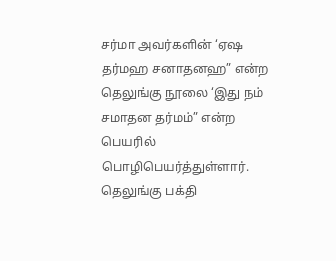சர்மா அவர்களின் ‘ஏஷ தர்மஹ சனாதனஹ” என்ற தெலுங்கு நூலை ‘இது நம் சமாதன தர்மம்” என்ற பெயரில் பொழிபெயர்த்துள்ளார். தெலுங்கு பக்தி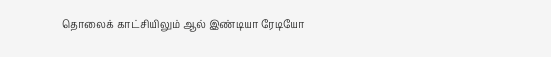தொலைக் காட்சியிலும் ஆல் இண்டியா ரேடியோ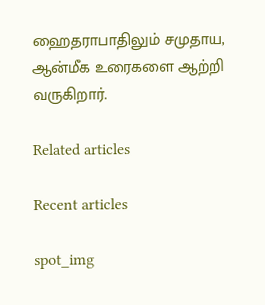ஹைதராபாதிலும் சமுதாய, ஆன்மீக உரைகளை ஆற்றி வருகிறார்.

Related articles

Recent articles

spot_img